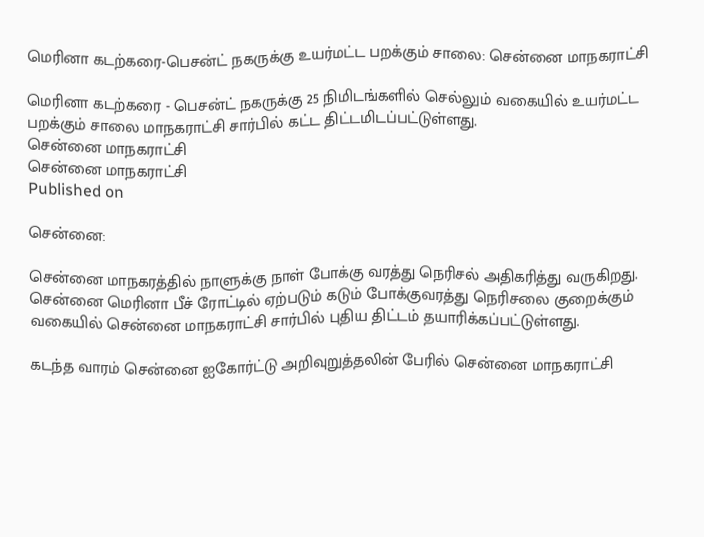மெரினா கடற்கரை-பெசன்ட் நகருக்கு உயர்மட்ட பறக்கும் சாலை: சென்னை மாநகராட்சி

மெரினா கடற்கரை - பெசன்ட் நகருக்கு 25 நிமிடங்களில் செல்லும் வகையில் உயர்மட்ட பறக்கும் சாலை மாநகராட்சி சார்பில் கட்ட திட்டமிடப்பட்டுள்ளது.
சென்னை மாநகராட்சி
சென்னை மாநகராட்சி
Published on

சென்னை:

சென்னை மாநகரத்தில் நாளுக்கு நாள் போக்கு வரத்து நெரிசல் அதிகரித்து வருகிறது. சென்னை மெரினா பீச் ரோட்டில் ஏற்படும் கடும் போக்குவரத்து நெரிசலை குறைக்கும் வகையில் சென்னை மாநகராட்சி சார்பில் புதிய திட்டம் தயாரிக்கப்பட்டுள்ளது.

கடந்த வாரம் சென்னை ஐகோர்ட்டு அறிவுறுத்தலின் பேரில் சென்னை மாநகராட்சி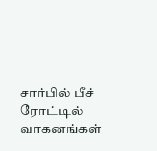சார்பில் பீச் ரோட்டில் வாகனங்கள்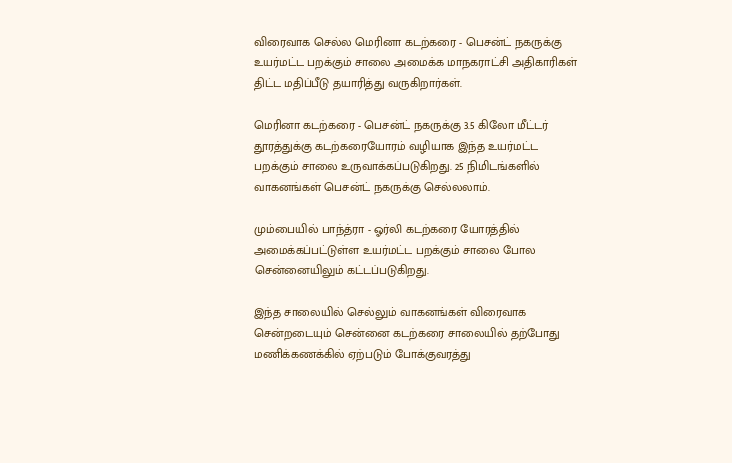விரைவாக செல்ல மெரினா கடற்கரை - பெசன்ட் நகருக்கு உயர்மட்ட பறக்கும் சாலை அமைக்க மாநகராட்சி அதிகாரிகள் திட்ட மதிப்பீடு தயாரித்து வருகிறார்கள்.

மெரினா கடற்கரை - பெசன்ட் நகருக்கு 3.5 கிலோ மீட்டர் தூரத்துக்கு கடற்கரையோரம் வழியாக இந்த உயர்மட்ட பறக்கும் சாலை உருவாக்கப்படுகிறது. 25 நிமிடங்களில் வாகனங்கள் பெசன்ட் நகருக்கு செல்லலாம்.

மும்பையில் பாந்த்ரா - ஓர்லி கடற்கரை யோரத்தில் அமைக்கப்பட்டுள்ள உயர்மட்ட பறக்கும் சாலை போல சென்னையிலும் கட்டப்படுகிறது.

இந்த சாலையில் செல்லும் வாகனங்கள் விரைவாக சென்றடையும் சென்னை கடற்கரை சாலையில் தற்போது மணிக்கணக்கில் ஏற்படும் போக்குவரத்து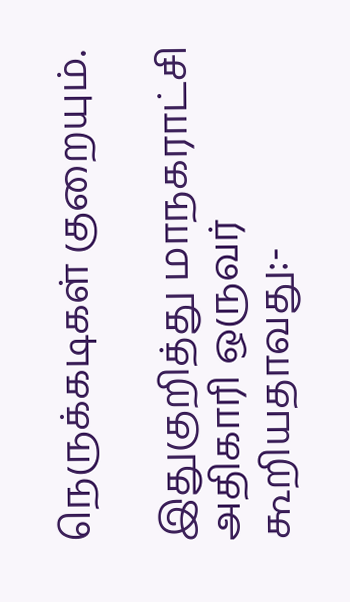நெருக்கடிகள் குறையும்.

இதுகுறித்து மாநகராட்சி அதிகாரி ஒருவர் கூறியதாவது:-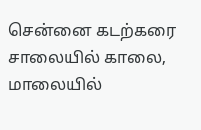சென்னை கடற்கரை சாலையில் காலை, மாலையில்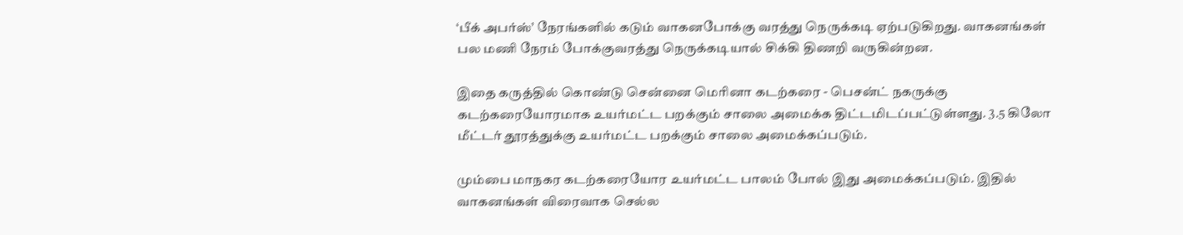‘பீக் அபர்ஸ்’ நேரங்களில் கடும் வாகனபோக்கு வரத்து நெருக்கடி ஏற்படுகிறது. வாகனங்கள் பல மணி நேரம் போக்குவரத்து நெருக்கடியால் சிக்கி திணறி வருகின்றன.

இதை கருத்தில் கொண்டு சென்னை மெரினா கடற்கரை - பெசன்ட் நகருக்கு கடற்கரையோரமாக உயர்மட்ட பறக்கும் சாலை அமைக்க திட்டமிடப்பட்டுள்ளது. 3.5 கிலோ மீட்டர் தூரத்துக்கு உயர்மட்ட பறக்கும் சாலை அமைக்கப்படும்.

மும்பை மாநகர கடற்கரையோர உயர்மட்ட பாலம் போல் இது அமைக்கப்படும். இதில் வாகனங்கள் விரைவாக செல்ல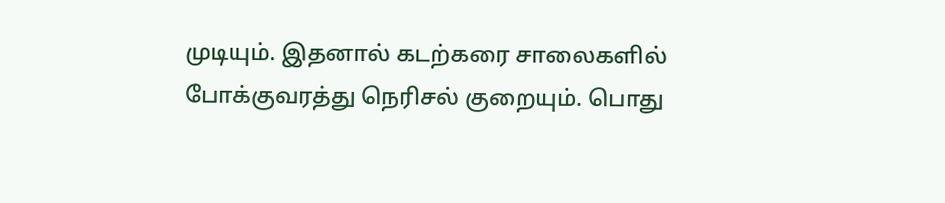முடியும். இதனால் கடற்கரை சாலைகளில் போக்குவரத்து நெரிசல் குறையும். பொது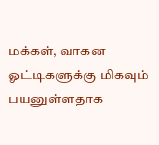மக்கள், வாகன ஓட்டிகளுக்கு மிகவும் பயனுள்ளதாக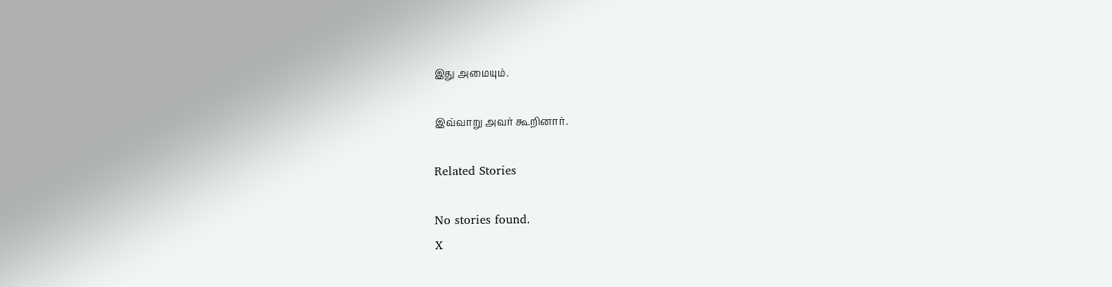இது அமையும்.

இவ்வாறு அவர் கூறினார்.

Related Stories

No stories found.
X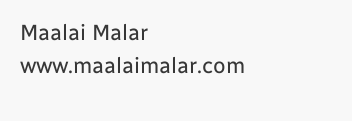Maalai Malar
www.maalaimalar.com